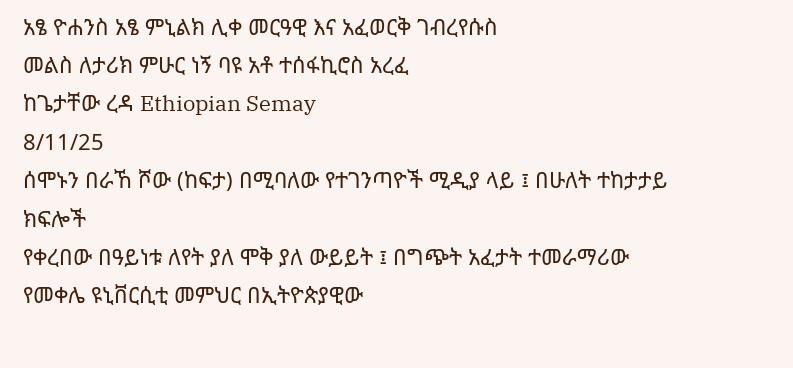አፄ ዮሐንስ አፄ ምኒልክ ሊቀ መርዓዊ እና አፈወርቅ ገብረየሱስ
መልስ ለታሪክ ምሁር ነኝ ባዩ አቶ ተሰፋኪሮስ አረፈ
ከጌታቸው ረዳ Ethiopian Semay
8/11/25
ሰሞኑን በራኸ ሾው (ከፍታ) በሚባለው የተገንጣዮች ሚዲያ ላይ ፤ በሁለት ተከታታይ ክፍሎች
የቀረበው በዓይነቱ ለየት ያለ ሞቅ ያለ ውይይት ፤ በግጭት አፈታት ተመራማሪው የመቀሌ ዩኒቨርሲቲ መምህር በኢትዮጵያዊው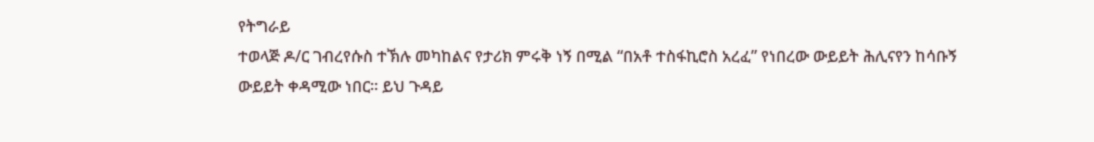የትግራይ
ተወላጅ ዶ/ር ገብረየሱስ ተኽሉ መካከልና የታሪክ ምሩቅ ነኝ በሚል “በአቶ ተስፋኪሮስ አረፈ” የነበረው ውይይት ሕሊናየን ከሳቡኝ
ውይይት ቀዳሚው ነበር። ይህ ጉዳይ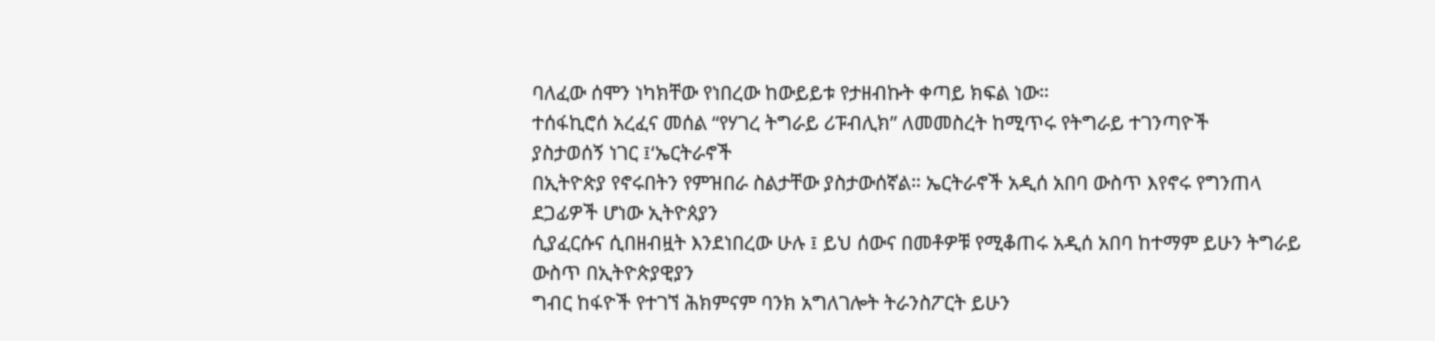ባለፈው ሰሞን ነካክቸው የነበረው ከውይይቱ የታዘብኩት ቀጣይ ክፍል ነው።
ተሰፋኪሮሰ አረፈና መሰል “የሃገረ ትግራይ ሪፑብሊክ” ለመመስረት ከሚጥሩ የትግራይ ተገንጣዮች
ያስታወሰኝ ነገር ፤‘ኤርትራኖች
በኢትዮጵያ የኖሩበትን የምዝበራ ስልታቸው ያስታውሰኛል። ኤርትራኖች አዲሰ አበባ ውስጥ እየኖሩ የግንጠላ ደጋፊዎች ሆነው ኢትዮጰያን
ሲያፈርሱና ሲበዘብዟት እንደነበረው ሁሉ ፤ ይህ ሰውና በመቶዎቹ የሚቆጠሩ አዲሰ አበባ ከተማም ይሁን ትግራይ ውስጥ በኢትዮጵያዊያን
ግብር ከፋዮች የተገኘ ሕክምናም ባንክ አግለገሎት ትራንስፖርት ይሁን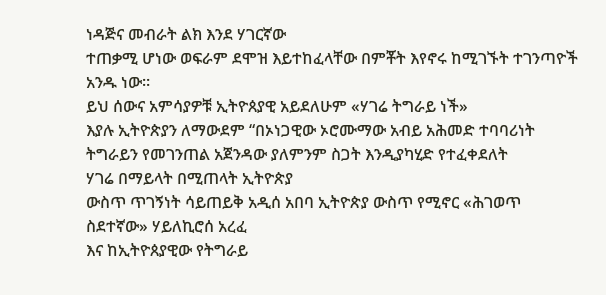ነዳጅና መብራት ልክ እንደ ሃገርኛው
ተጠቃሚ ሆነው ወፍራም ደሞዝ እይተከፈላቸው በምቾት እየኖሩ ከሚገኙት ተገንጣዮች አንዱ ነው።
ይህ ሰውና አምሳያዎቹ ኢትዮጰያዊ አይደለሁም «ሃገሬ ትግራይ ነች»
እያሉ ኢትዮጵያን ለማውደም “በኦነጋዊው ኦሮሙማው አብይ አሕመድ ተባባሪነት ትግራይን የመገንጠል አጀንዳው ያለምንም ስጋት እንዲያካሂድ የተፈቀደለት
ሃገሬ በማይላት በሚጠላት ኢትዮጵያ
ውስጥ ጥገኝነት ሳይጠይቅ አዲሰ አበባ ኢትዮጵያ ውስጥ የሚኖር «ሕገወጥ ስደተኛው» ሃይለኪሮሰ አረፈ
እና ከኢትዮጰያዊው የትግራይ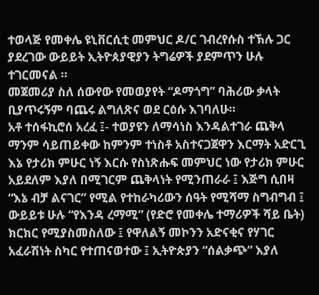ተወላጅ የመቀሌ ዩኒቨርሲቲ መምህር ዶ/ር ገብረየሱስ ተኽሉ ጋር
ያደረገው ውይይት ኢትዮጰያዊያን ትግሬዎች ያደምጥን ሁሉ ተገርመናል ።
መጀመሪያ ስለ ሰውየው የመወያየት “ዶማጎግ” ባሕሪው ቃላት ቢያጥሩኝም ባጨሩ ልግለጽና ወደ ርዕሱ እገባለሁ።
አቶ ተሰፋኪሮሰ አረፈ ፤- ተወያዩን ለማሳነስ እንዳልተገራ ጨቅላ ማንም ሳይጠይቀው ከምንም ተነስቶ አስተናጋጀዋን እርማት አድርጊ እኔ የታሪክ ምሁር ነኝ እርሱ የስነጽሑፍ መምህር ነው የታሪክ ምሁር አይደለም እያለ በሚገርም ጨቅላነት የሚንጠራራ ፤ እጅግ ሲበዛ “እኔ ብቻ ልናገር” የሚል የተከራካሪውን ሰዓት የሚሻማ ስግብግብ ፤ ውይይቱ ሁሉ “የእንዳ ረማሚ” (የድሮ የመቀሌ ተማሪዎች ሻይ ቤት) ክርክር የሚያስመስለው ፤ የዋለልኝ መኮንን አድናቂና የሃገር አፈራሽነት ስካር የተጠናወተው ፤ ኢትዮጵያን “ሰልቃጭ” እያለ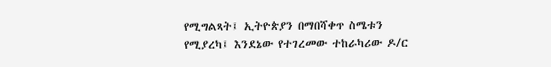የሚግልጻት፤ ኢትዮጵያን በማበሻቀጥ ስሜቱን የሚያረካ፤ እንደኔው የተገረመው ተከራካሪው ዶ/ር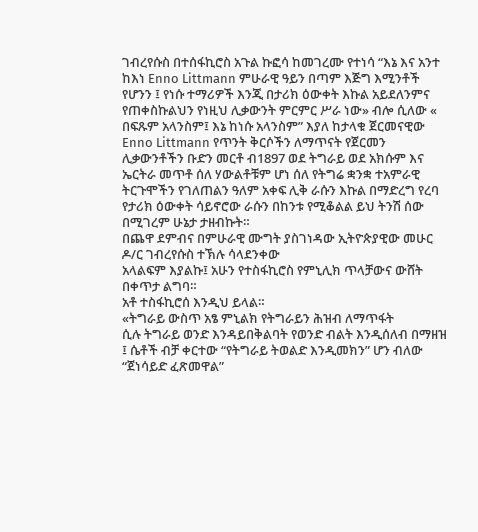ገብረየሱስ በተሰፋኪሮስ አጉል ኩፎሳ ከመገረሙ የተነሳ “እኔ እና አንተ ከእነ Enno Littmann ምሁራዊ ዓይን በጣም እጅግ እሚንቶች የሆንን ፤ የነሱ ተማሪዎች እንጂ በታሪክ ዕውቀት እኩል አይደለንምና የጠቀስኩልህን የነዚህ ሊቃውንት ምርምር ሥራ ነው» ብሎ ሲለው « በፍጹም አላንስም፤ እኔ ከነሱ አላንስም” እያለ ከታላቁ ጀርመናዊው Enno Littmann የጥንት ቅርሶችን ለማጥናት የጀርመን ሊቃውንቶችን ቡድን መርቶ ብ1897 ወደ ትግራይ ወደ አክሱም እና ኤርትራ መጥቶ ሰለ ሃውልቶቹም ሆነ ሰለ የትግሬ ቋንቋ ተአምራዊ ትርጉሞችን የገለጠልን ዓለም አቀፍ ሊቅ ራሱን እኩል በማድረግ የረባ የታሪክ ዕውቀት ሳይኖሮው ራሱን በከንቱ የሚቆልል ይህ ትንሽ ሰው በሚገረም ሁኔታ ታዘብኩት።
በጨዋ ደምብና በምሁራዊ ሙግት ያስገነዳው ኢትዮጵያዊው መሁር ዶ/ር ገብረየሱስ ተኽሉ ሳላደንቀው
አላልፍም እያልኩ፤ አሁን የተስፋኪሮስ የምኒሊክ ጥላቻውና ውሸት በቀጥታ ልግባ።
አቶ ተስፋኪሮሰ እንዲህ ይላል።
«ትግራይ ውስጥ አፄ ምኒልክ የትግራይን ሕዝብ ለማጥፋት
ሲሉ ትግራይ ወንድ እንዳይበቅልባት የወንድ ብልት እንዲሰለብ በማዘዝ ፤ ሴቶች ብቻ ቀርተው “የትግራይ ትወልድ እንዲመክን” ሆን ብለው “ጀነሳይድ ፈጽመዋል”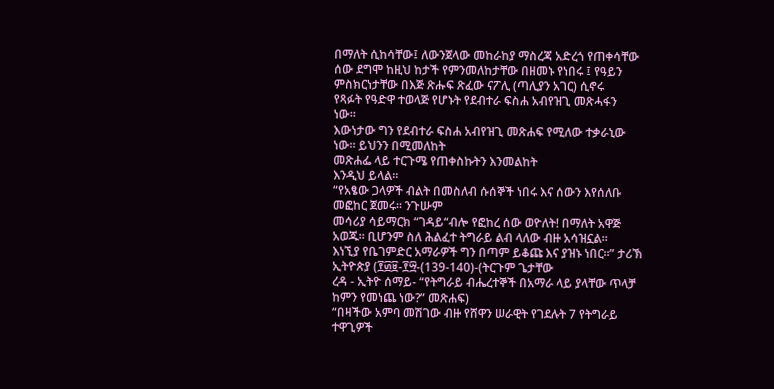በማለት ሲከሳቸው፤ ለውንጀላው መከራከያ ማስረጃ አድረጎ የጠቀሳቸው
ሰው ደግሞ ከዚህ ከታች የምንመለከታቸው በዘመኑ የነበሩ ፤ የዓይን ምስክርነታቸው በእጅ ጽሑፍ ጽፈው ናፖሊ (ጣሊያን አገር) ሲኖሩ
የጻፉት የዓድዋ ተወላጅ የሆኑት የደብተራ ፍስሐ አብየዝጊ መጽሓፋን
ነው።
እውነታው ግን የደብተራ ፍስሐ አብየዝጊ መጽሐፍ የሚለው ተቃራኒው ነው። ይህንን በሚመለከት
መጽሐፌ ላይ ተርጉሜ የጠቀስኩትን እንመልከት
እንዲህ ይላል።
“የአፄው ጋላዎች ብልት በመስለብ ሱሰኞች ነበሩ እና ሰውን እየሰለቡ መፎከር ጀመሩ። ንጉሡም
መሳሪያ ሳይማርክ “ገዳይ“ብሎ የፎከረ ሰው ወዮለት! በማለት አዋጅ አወጁ። ቢሆንም ስለ ሕልፈተ ትግራይ ልብ ላለው ብዙ አሳዝኗል።
እነኚያ የቤገምድር አማራዎች ግን በጣም ይቆጩ እና ያዝኑ ነበር።” ታሪኽ ኢትዮጵያ (፻፴፱-፻፵-(139-140)-(ትርጉም ጌታቸው
ረዳ - ኢትዮ ሰማይ- “የትግራይ ብሔረተኞች በአማራ ላይ ያላቸው ጥላቻ ከምን የመነጨ ነው?” መጽሐፍ)
“በዛችው አምባ መሽገው ብዙ የሸዋን ሠራዊት የገደሉት 7 የትግራይ ተዋጊዎች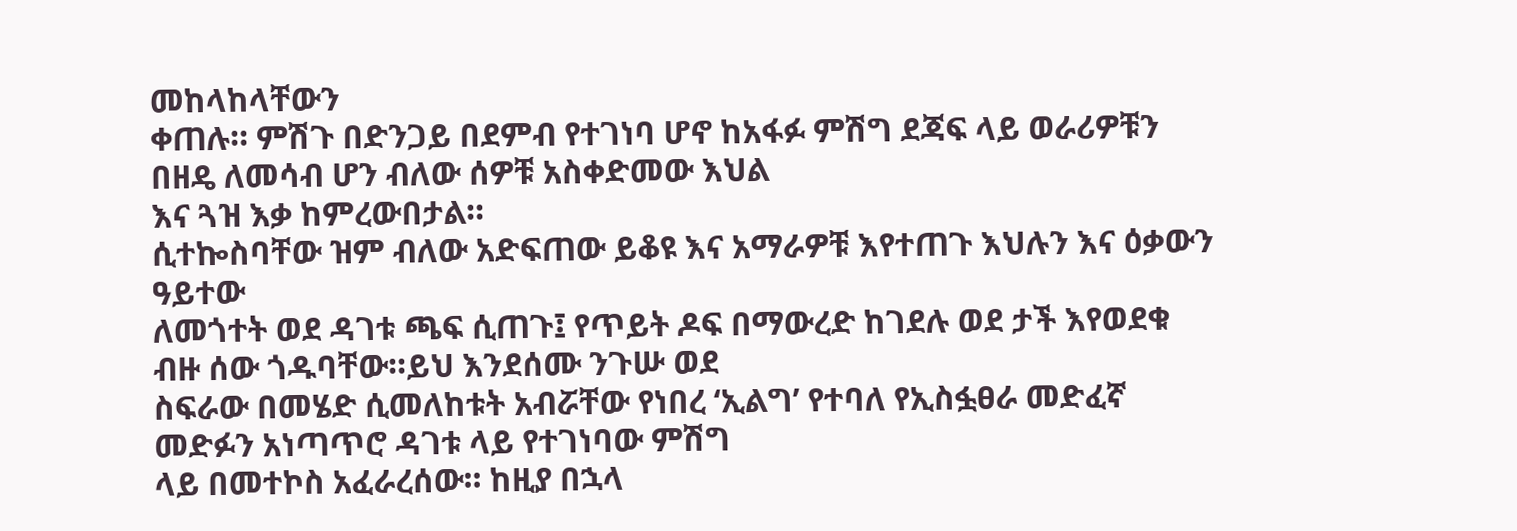መከላከላቸውን
ቀጠሉ። ምሽጉ በድንጋይ በደምብ የተገነባ ሆኖ ከአፋፉ ምሽግ ደጃፍ ላይ ወራሪዎቹን በዘዴ ለመሳብ ሆን ብለው ሰዎቹ አስቀድመው እህል
እና ጓዝ እቃ ከምረውበታል።
ሲተኰስባቸው ዝም ብለው አድፍጠው ይቆዩ እና አማራዎቹ እየተጠጉ እህሉን እና ዕቃውን ዓይተው
ለመጎተት ወደ ዳገቱ ጫፍ ሲጠጉ፤ የጥይት ዶፍ በማውረድ ከገደሉ ወደ ታች እየወደቁ ብዙ ሰው ጎዱባቸው።ይህ እንደሰሙ ንጉሡ ወደ
ስፍራው በመሄድ ሲመለከቱት አብሯቸው የነበረ ‘ኢልግ’ የተባለ የኢስፏፀራ መድፈኛ መድፉን አነጣጥሮ ዳገቱ ላይ የተገነባው ምሽግ
ላይ በመተኮስ አፈራረሰው። ከዚያ በኋላ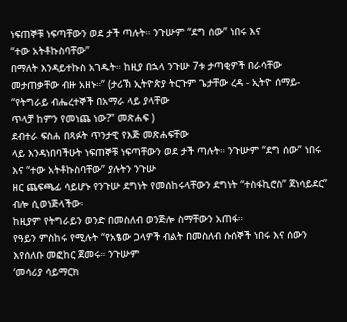ነፍጠኞቹ ነፍጣቸውን ወደ ታች ጣሉት። ንጉሡም “ደግ ሰው” ነበሩ እና
“ተው አትቶኩስባቸው”
በማለት እንዳይተኩስ አገዱት። ከዚያ በኋላ ንጉሡ 7ቱ ታጣቂዎች በራሳቸው መታጠቃቸው ብዙ አዘኑ።” (ታሪኽ ኢትዮጵያ ትርጉም ጌታቸው ረዳ - ኢትዮ ሰማይ- “የትግራይ ብሔረተኞች በአማራ ላይ ያላቸው
ጥላቻ ከምን የመነጨ ነው?” መጽሐፍ )
ደብተራ ፍስሐ በጻፉት ጥንታዊ የእጅ መጽሐፍቸው
ላይ እንዳነበባችሁት ነፍጠኞቹ ነፍጣቸውን ወደ ታች ጣሉት። ንጉሡም “ደግ ሰው” ነበሩ እና “ተው አትቶኩስባቸው” ያሉትን ንጉሡ
ዘር ጨፍጫፊ ሳይሆኑ የንጉሡ ደግነት የመሰከሩላቸውን ደግነት “ተስፋኪሮስ” ጀነሳይደር” ብሎ ሲወነጅላችው፡
ከዚያም የትግራይን ወንድ በመስለብ ወንጅሎ ስማቸውን አጠፋ።
የዓይን ምስከሩ የሚሉት “የአፄው ጋላዎች ብልት በመስለብ ሱሰኞች ነበሩ እና ሰውን እየሰለቡ መፎከር ጀመሩ። ንጉሡም
‘መሳሪያ ሳይማርክ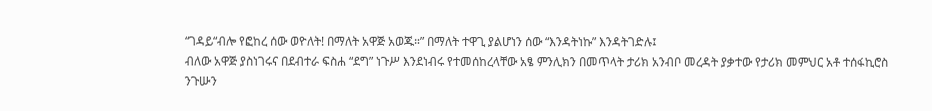“ገዳይ“ብሎ የፎከረ ሰው ወዮለት! በማለት አዋጅ አወጁ።” በማለት ተዋጊ ያልሆነን ሰው “እንዳትነኩ” እንዳትገድሉ፤
ብለው አዋጅ ያስነገሩና በደብተራ ፍስሐ “ደግ” ነጉሥ እንደነብሩ የተመሰከረላቸው አፄ ምንሊክን በመጥላት ታሪክ አንብቦ መረዳት ያቃተው የታሪክ መምህር አቶ ተሰፋኪሮስ ንጉሡን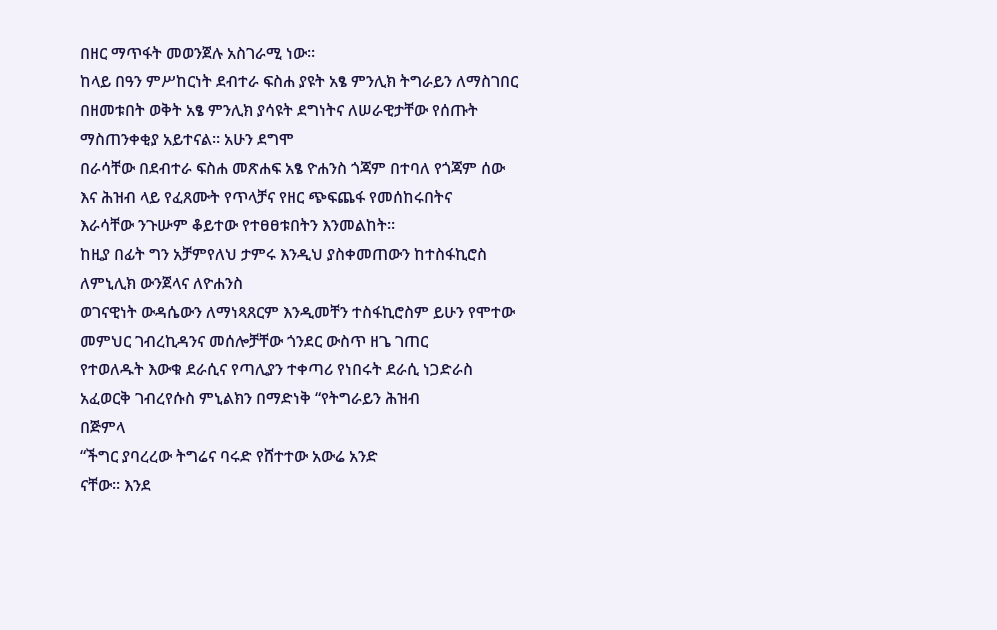በዘር ማጥፋት መወንጀሉ አስገራሚ ነው።
ከላይ በዓን ምሥከርነት ደብተራ ፍስሐ ያዩት አፄ ምንሊክ ትግራይን ለማስገበር በዘመቱበት ወቅት አፄ ምንሊክ ያሳዩት ደግነትና ለሠራዊታቸው የሰጡት ማስጠንቀቂያ አይተናል። አሁን ደግሞ
በራሳቸው በደብተራ ፍስሐ መጽሐፍ አፄ ዮሐንስ ጎጃም በተባለ የጎጃም ሰው እና ሕዝብ ላይ የፈጸሙት የጥላቻና የዘር ጭፍጨፋ የመሰከሩበትና
እራሳቸው ንጉሡም ቆይተው የተፀፀቱበትን እንመልከት።
ከዚያ በፊት ግን አቻምየለህ ታምሩ እንዲህ ያስቀመጠውን ከተስፋኪሮስ ለምኒሊክ ውንጀላና ለዮሐንስ
ወገናዊነት ውዳሴውን ለማነጻጸርም እንዲመቸን ተስፋኪሮስም ይሁን የሞተው መምህር ገብረኪዳንና መሰሎቻቸው ጎንደር ውስጥ ዘጌ ገጠር
የተወለዱት እውቁ ደራሲና የጣሊያን ተቀጣሪ የነበሩት ደራሲ ነጋድራስ አፈወርቅ ገብረየሱስ ምኒልክን በማድነቅ “የትግራይን ሕዝብ
በጅምላ
“ችግር ያባረረው ትግሬና ባሩድ የሸተተው አውሬ አንድ
ናቸው። እንደ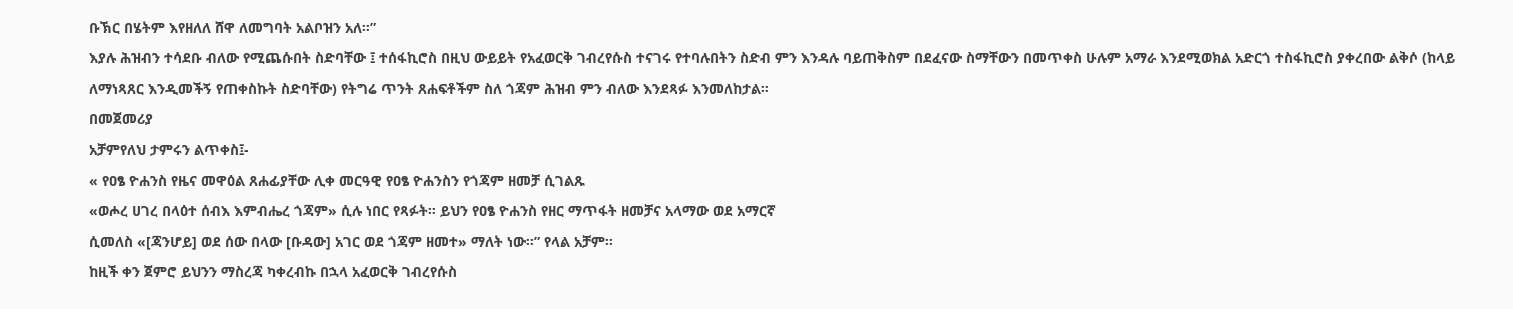ቡኽር በሄትም እየዘለለ ሸዋ ለመግባት አልቦዝን አለ።”
እያሉ ሕዝብን ተሳደቡ ብለው የሚጨሱበት ስድባቸው ፤ ተሰፋኪሮስ በዚህ ውይይት የአፈወርቅ ገብረየሱስ ተናገሩ የተባሉበትን ስድብ ምን እንዳሉ ባይጠቅስም በደፈናው ስማቸውን በመጥቀስ ሁሉም አማራ እንደሚወክል አድርጎ ተስፋኪሮስ ያቀረበው ልቅሶ (ከላይ ለማነጻጸር እንዲመችኝ የጠቀስኩት ስድባቸው) የትግሬ ጥንት ጸሐፍቶችም ስለ ጎጃም ሕዝብ ምን ብለው እንደጻፉ እንመለከታል።
በመጀመሪያ
አቻምየለህ ታምሩን ልጥቀስ፤-
« የዐፄ ዮሐንስ የዜና መዋዕል ጸሐፊያቸው ሊቀ መርዓዊ የዐፄ ዮሐንስን የጎጃም ዘመቻ ሲገልጹ
«ወሖረ ሀገረ በላዕተ ሰብእ እምብሔረ ጎጃም» ሲሉ ነበር የጻፉት። ይህን የዐፄ ዮሐንስ የዘር ማጥፋት ዘመቻና አላማው ወደ አማርኛ
ሲመለስ «[ጃንሆይ] ወደ ሰው በላው [ቡዳው] አገር ወደ ጎጃም ዘመተ» ማለት ነው።” የላል አቻም።
ከዚች ቀን ጀምሮ ይህንን ማስረጃ ካቀረብኩ በኋላ አፈወርቅ ገብረየሱስ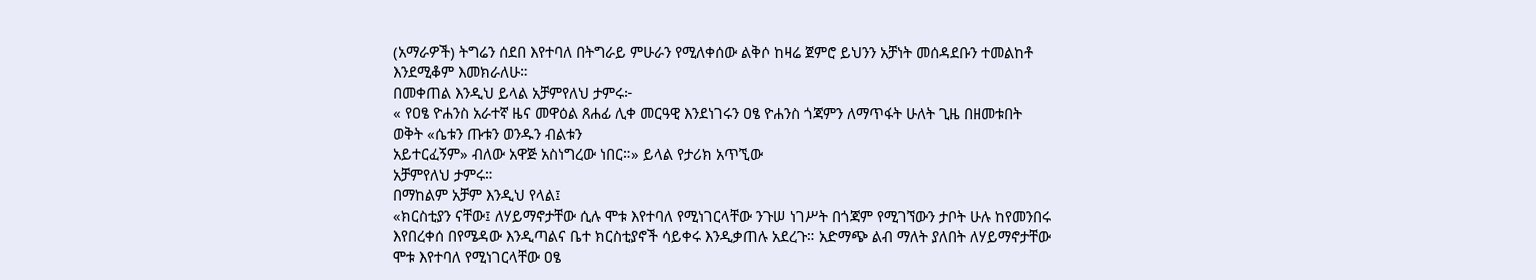(አማራዎች) ትግሬን ሰደበ እየተባለ በትግራይ ምሁራን የሚለቀሰው ልቅሶ ከዛሬ ጀምሮ ይህንን አቻነት መሰዳደቡን ተመልከቶ እንደሚቆም እመክራለሁ።
በመቀጠል እንዲህ ይላል አቻምየለህ ታምሩ፦
« የዐፄ ዮሐንስ አራተኛ ዜና መዋዕል ጸሐፊ ሊቀ መርዓዊ እንደነገሩን ዐፄ ዮሐንስ ጎጃምን ለማጥፋት ሁለት ጊዜ በዘመቱበት ወቅት «ሴቱን ጡቱን ወንዱን ብልቱን
አይተርፈኝም» ብለው አዋጅ አስነግረው ነበር።» ይላል የታሪክ አጥኚው
አቻምየለህ ታምሩ።
በማከልም አቻም እንዲህ የላል፤
«ክርስቲያን ናቸው፤ ለሃይማኖታቸው ሲሉ ሞቱ እየተባለ የሚነገርላቸው ንጉሠ ነገሥት በጎጃም የሚገኘውን ታቦት ሁሉ ከየመንበሩ እየበረቀሰ በየሜዳው እንዲጣልና ቤተ ክርስቲያኖች ሳይቀሩ እንዲቃጠሉ አደረጉ። አድማጭ ልብ ማለት ያለበት ለሃይማኖታቸው ሞቱ እየተባለ የሚነገርላቸው ዐፄ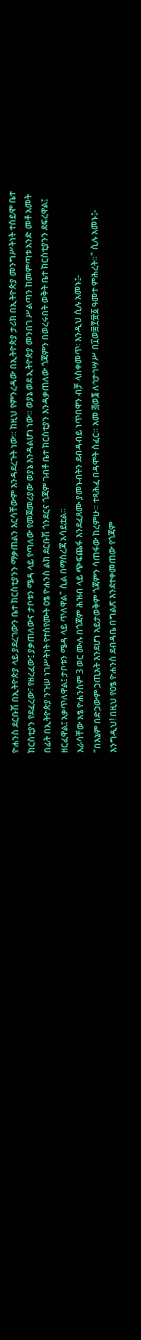ዮሐንስ ደርቡሽ በኢትዮጵያ ላይ ያደረገውን ቤተ ክርስቲያንን ማቃጠልን እርሳቸውም እንዳደረጉት ነው። ከዚህ የምንረዳው በኢትዮጵያ ታሪክ በኢትዮጵያ መንግሥትነት ተሰይሞ ቤተ ክርስቲያን የደፈረው፣ የዘረፈው፤ ያቃጠለውና ታቦቱን ሜዳ ላይ የጣለው የመጀመሪያው ወያኔ እንዳልሆነ ነው። ወያኔ ወደ ኢትዮጵያ መንበገ ሥልጣን ከመምጣቱ አንድ መቶ አመት በፊት በኢትዮጵያ ንጉሠ ነገሥትነት የተሰየሙት ዐፄ ዮሐንስ ልክ ደርቡሽ ጎንደርና ጎጃም ገብቶ ቤተ ክርስቲያን እንዳቃጠለው ጎጃምን በወረሩበት ወቅት ቤተ ክርስቲያንን ደፍረዋል፤ ዘርፈዋል፤ አቃጥለዋል፤ ታቦቱን ሜዳ ላይ ጥለዋል" ሲል በማስረጃ አሳይቷል።
እራሳቸው አፄ ዮሐንስም 3 ወር ሙሉ በጎጃም ሕዝብ ላይ ጭፍጨፋ እንደፈጸሙ ያመኑብትን ደብዳብይ ነጥበዋን ብቻ ላስቀመጥ፡ እንዲህ ሲሉ አመኑ፤-
"በእኔም በድኃውም ኃጢአት እንደሆነ አይታወቅም ጎጃምን ሳጠፋው ከረምሁ። ተጻሕፈ በዳሞት ሰፈር። አመ ፭ወ፮ ለኅታኅሣሥ በ፲ወ፰፻፹፩ ዓመተ ምሕረት።" ሲሉ አመኑ፤-
እንግዲህ! በዚህ የዐፄ ዮሐንስ ደብዳቤ በግልጽ እንደተቀመጠው የጎጃም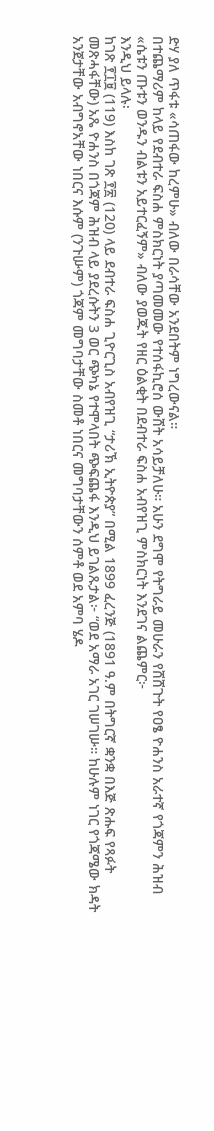ድሃ ያለ ጥፋቱ «ሳጠፋው ከረምሁ» ብለው በራሳቸው አንደበትም ነግረውናል።
በተጨማሪም ከላይ የደብተራ ፍስሐ ምስክርነት ያጣመመው የተሰፋኪሮሰ ውሸት አሳይቻለሁ። አሁን ደግሞ የትግራይ መሁራን የሸሸጉት የዐፄ ዮሐንስ አራተኛ የጎጃምን ሕዝብ «ሴቱን ጡቱን ወንዱን ብልቱን አይተርፈኝም» ብለው ያወጁት የዘር ዕልቂት በደብተራ ፍስሐ አብየዝጊ ምስክርነት እንደገና ልጨምር፦
እንዲህ ይላሉ፡
ከገጽ ፻፲፱ (119) እስከ ገጽ ፻፳ (120) ላይ ደብተራ ፍስሐ ጊዮርጊስ አብየዝጊ “ታሪኽ ኢትዮጵያ” በሚል 1899 ፈረንጅ (1891 ዓ.ም በትግርኛ ቋንቋ በእጅ ጽሑፍ የጻፉት መጽሓፋቸው) አጼ ዮሐንስ በጎጃም ሕዝብ ላይ ያደረሱትን 3 ወር ጭካኔ የተሞላበት ጭፍጨፋ እንዲህ ይገልጹታል፦ “ወደ አማራ አገር ገሠገሡ። ከሁሉም ነገር የጎጃሜው ክዳት አንጀታቸው አብግኖአቸው ነበርና እሱም (ንጉሡም) ጎጃም መግባታቸው ስመቶ ነበርና መግባታቸውን ሰምቶ ወደ አምባ ሄዶ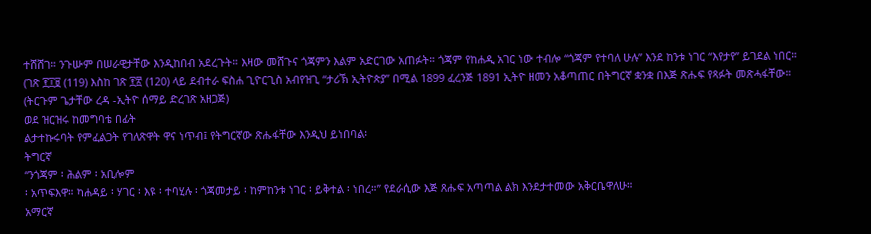ተሸሸገ። ንጉሡም በሠራዊታቸው እንዲከበብ አደረጉት። እዛው መሸጉና ጎጃምን እልም አድርገው አጠፉት። ጎጃም የከሐዲ አገር ነው ተብሎ “ጎጃም የተባለ ሁሉ” እንደ ከንቱ ነገር “እየታየ” ይገደል ነበር። (ገጽ ፻፲፱ (119) እስከ ገጽ ፻፳ (120) ላይ ደብተራ ፍስሐ ጊዮርጊስ አብየዝጊ “ታሪኽ ኢትዮጵያ” በሚል 1899 ፈረንጅ 1891 ኢትዮ ዘመን አቆጣጠር በትግርኛ ቋንቋ በእጅ ጽሑፍ የጻፉት መጽሓፋቸው። (ትርጉም ጌታቸው ረዳ -ኢትዮ ሰማይ ድረገጽ አዘጋጅ)
ወደ ዝርዝሩ ከመግባቴ በፊት
ልታተኩሩባት የምፈልጋት የገለጽዋት ዋና ነጥብ፤ የትግርኛው ጽሑፋቸው እንዲህ ይነበባል፡
ትግርኛ
“ንጎጃም ፡ ሕልም ፡ አቢሎም
፡ አጥፍእዋ። ካሐዳይ ፡ ሃገር ፡ እዩ ፡ ተባሂሉ ፡ ጎጃመታይ ፡ ከምከንቱ ነገር ፡ ይቅተል ፡ ነበረ።” የደራሲው እጅ ጸሑፍ አጣጣል ልክ እንደታተመው አቅርቤዋለሁ።
አማርኛ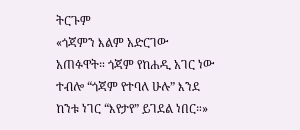ትርጉም
«ጎጃምን እልም አድርገው
አጠፉዋት። ጎጃም የከሐዲ አገር ነው ተብሎ “ጎጃም የተባለ ሁሉ” እንደ ከንቱ ነገር “እየታየ” ይገደል ነበር።»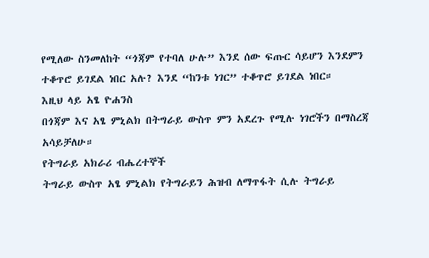የሚለው ስንመለከት “ጎጃም የተባለ ሁሉ” እንደ ሰው ፍጡር ሳይሆን እንደምን ተቆጥሮ ይገደል ነበር አሉ? እንደ “ከንቱ ነገር” ተቆጥሮ ይገደል ነበር።
እዚህ ላይ አፄ ዮሐንስ
በጎጃም እና አፄ ምኒልክ በትግራይ ውስጥ ምን አደረጉ የሚሉ ነገሮችን በማስረጃ አሳይቻለሁ።
የትግራይ አክራሪ ብሔረተኞች
ትግራይ ውስጥ አፄ ምኒልክ የትግራይን ሕዝብ ለማጥፋት ሲሉ ትግራይ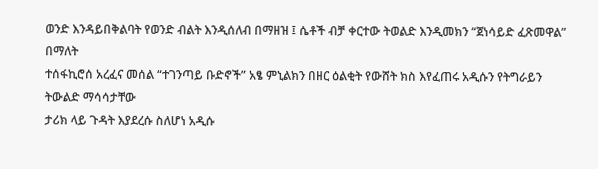ወንድ እንዳይበቅልባት የወንድ ብልት እንዲሰለብ በማዘዝ ፤ ሴቶች ብቻ ቀርተው ትወልድ እንዲመክን “ጀነሳይድ ፈጽመዋል” በማለት
ተሰፋኪሮሰ አረፈና መሰል “ተገንጣይ ቡድኖች” አፄ ምኒልክን በዘር ዕልቂት የውሸት ክስ እየፈጠሩ አዲሱን የትግራይን ትውልድ ማሳሳታቸው
ታሪክ ላይ ጉዳት እያደረሱ ስለሆነ አዲሱ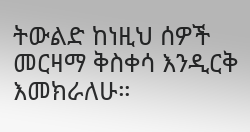ትውልድ ከነዚህ ሰዎች መርዛማ ቅስቀሳ እንዲርቅ እመክራለሁ።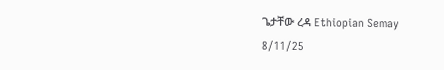ጌታቸው ረዳ Ethiopian Semay
8/11/25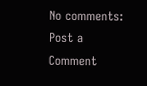No comments:
Post a Comment